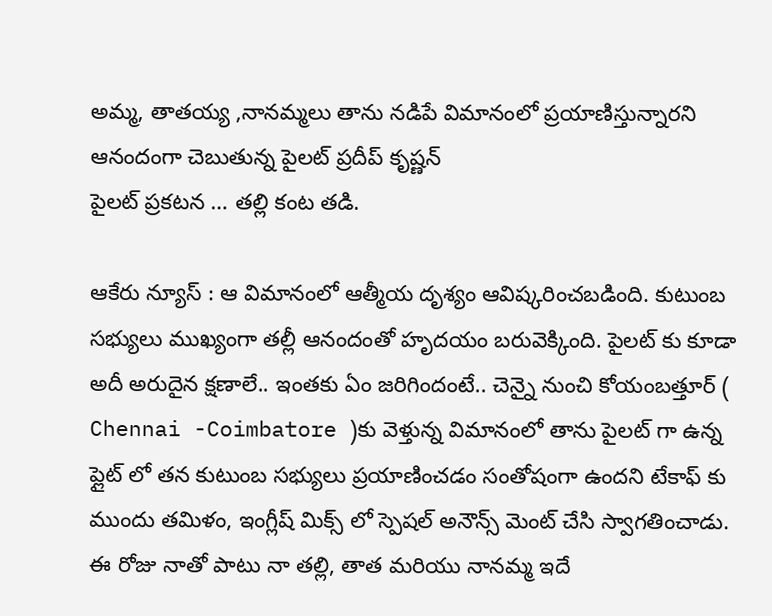అమ్మ, తాతయ్య ,నానమ్మలు తాను నడిపే విమానంలో ప్రయాణిస్తున్నారని ఆనందంగా చెబుతున్న పైలట్ ప్రదీప్ కృష్ణన్
పైలట్ ప్రకటన … తల్లి కంట తడి.

ఆకేరు న్యూస్ : ఆ విమానంలో ఆత్మీయ దృశ్యం ఆవిష్కరించబడింది. కుటుంబ సభ్యులు ముఖ్యంగా తల్లీ ఆనందంతో హృదయం బరువెక్కింది. పైలట్ కు కూడా అదీ అరుదైన క్షణాలే.. ఇంతకు ఏం జరిగిందంటే.. చెన్నై నుంచి కోయంబత్తూర్ ( Chennai -Coimbatore )కు వెళ్తున్న విమానంలో తాను పైలట్ గా ఉన్న ప్లైట్ లో తన కుటుంబ సభ్యులు ప్రయాణించడం సంతోషంగా ఉందని టేకాఫ్ కు ముందు తమిళం, ఇంగ్లీష్ మిక్స్ లో స్పెషల్ అనౌన్స్ మెంట్ చేసి స్వాగతించాడు.
ఈ రోజు నాతో పాటు నా తల్లి, తాత మరియు నానమ్మ ఇదే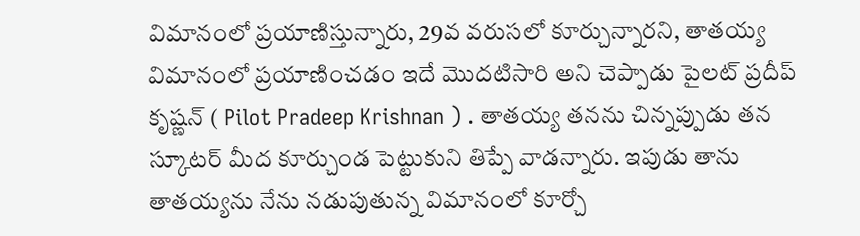విమానంలో ప్రయాణిస్తున్నారు, 29వ వరుసలో కూర్చున్నారని, తాతయ్య విమానంలో ప్రయాణించడం ఇదే మొదటిసారి అని చెప్పాడు పైలట్ ప్రదీప్ కృష్ణన్ ( Pilot Pradeep Krishnan ) . తాతయ్య తనను చిన్నప్పుడు తన స్కూటర్ మీద కూర్చుండ పెట్టుకుని తిప్పే వాడన్నారు. ఇపుడు తాను తాతయ్యను నేను నడుపుతున్న విమానంలో కూర్చో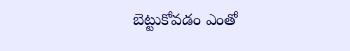బెట్టుకోవడం ఎంతో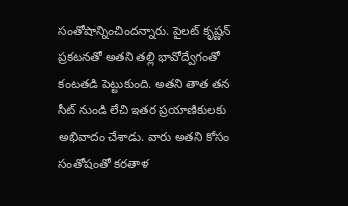సంతోషాన్నించిందన్నారు. పైలట్ కృష్ణన్ ప్రకటనతో అతని తల్లి భావోద్వేగంతో కంటతడి పెట్టుకుంది. అతని తాత తన సీట్ నుండి లేచి ఇతర ప్రయాణికులకు అభివాదం చేశాడు. వారు అతని కోసం సంతోషంతో కరతాళ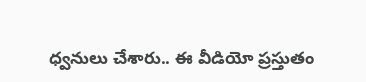ధ్వనులు చేశారు.. ఈ వీడియో ప్రస్తుతం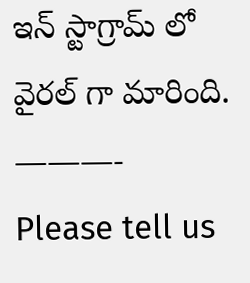ఇన్ స్టాగ్రామ్ లో వైరల్ గా మారింది.
———-
Please tell us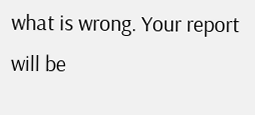what is wrong. Your report will be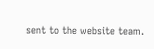sent to the website team.